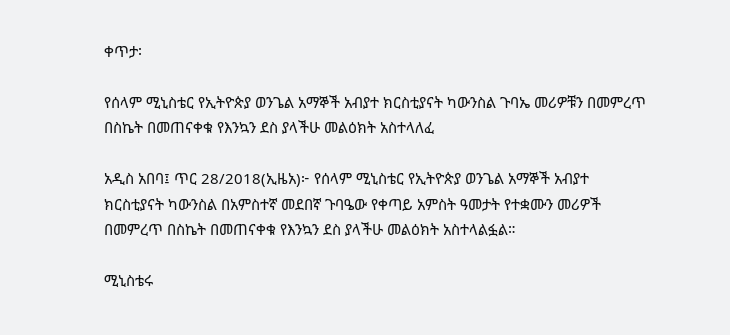ቀጥታ፡

የሰላም ሚኒስቴር የኢትዮጵያ ወንጌል አማኞች አብያተ ክርስቲያናት ካውንስል ጉባኤ መሪዎቹን በመምረጥ በስኬት በመጠናቀቁ የእንኳን ደስ ያላችሁ መልዕክት አስተላለፈ

አዲስ አበባ፤ ጥር 28/2018(ኢዜአ)፦ የሰላም ሚኒስቴር የኢትዮጵያ ወንጌል አማኞች አብያተ ክርስቲያናት ካውንስል በአምስተኛ መደበኛ ጉባዔው የቀጣይ አምስት ዓመታት የተቋሙን መሪዎች በመምረጥ በስኬት በመጠናቀቁ የእንኳን ደስ ያላችሁ መልዕክት አስተላልፏል።

ሚኒስቴሩ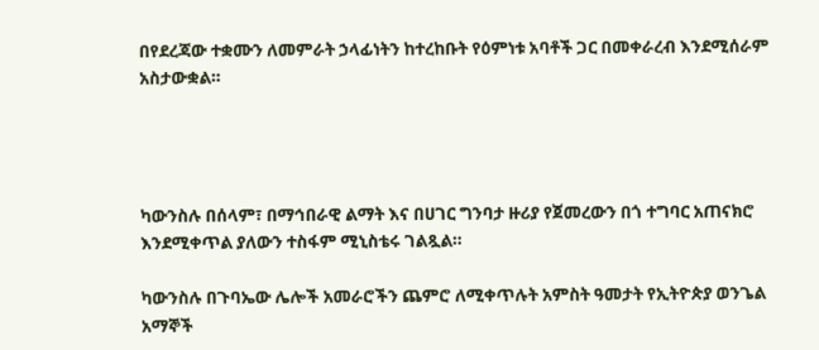በየደረጃው ተቋሙን ለመምራት ኃላፊነትን ከተረከቡት የዕምነቱ አባቶች ጋር በመቀራረብ እንደሚሰራም አስታውቋል።




ካውንስሉ በሰላም፣ በማኅበራዊ ልማት እና በሀገር ግንባታ ዙሪያ የጀመረውን በጎ ተግባር አጠናክሮ እንደሚቀጥል ያለውን ተስፋም ሚኒስቴሩ ገልጿል።

ካውንስሉ በጉባኤው ሌሎች አመራሮችን ጨምሮ ለሚቀጥሉት አምስት ዓመታት የኢትዮጵያ ወንጌል አማኞች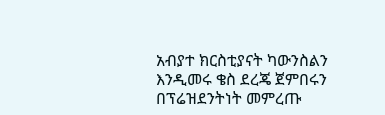አብያተ ክርስቲያናት ካውንስልን እንዲመሩ ቄስ ደረጄ ጀምበሩን በፕሬዝደንትነት መምረጡ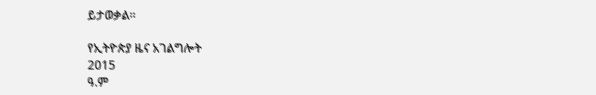ይታወቃል።

የኢትዮጵያ ዜና አገልግሎት
2015
ዓ.ም